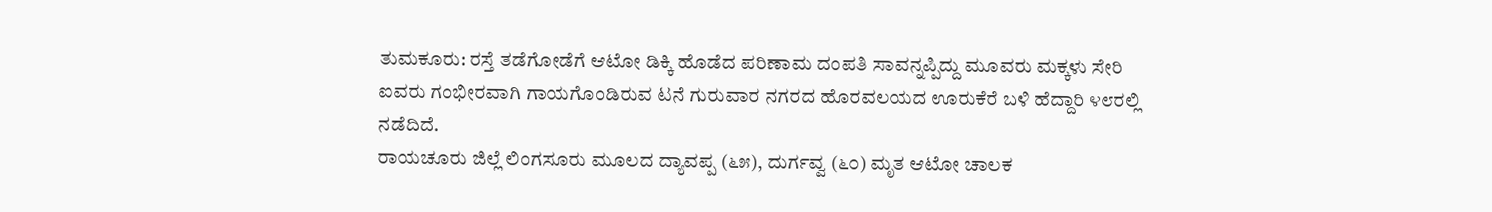ತುಮಕೂರು: ರಸ್ತೆ ತಡೆಗೋಡೆಗೆ ಆಟೋ ಡಿಕ್ಕಿ ಹೊಡೆದ ಪರಿಣಾಮ ದಂಪತಿ ಸಾವನ್ನಪ್ಪಿದ್ದು ಮೂವರು ಮಕ್ಕಳು ಸೇರಿ ಐವರು ಗಂಭೀರವಾಗಿ ಗಾಯಗೊಂಡಿರುವ ಟನೆ ಗುರುವಾರ ನಗರದ ಹೊರವಲಯದ ಊರುಕೆರೆ ಬಳಿ ಹೆದ್ದಾರಿ ೪೮ರಲ್ಲಿ ನಡೆದಿದೆ.
ರಾಯಚೂರು ಜಿಲ್ಲೆ ಲಿಂಗಸೂರು ಮೂಲದ ದ್ಯಾವಪ್ಪ (೬೫), ದುರ್ಗವ್ವ (೬೦) ಮೃತ ಆಟೋ ಚಾಲಕ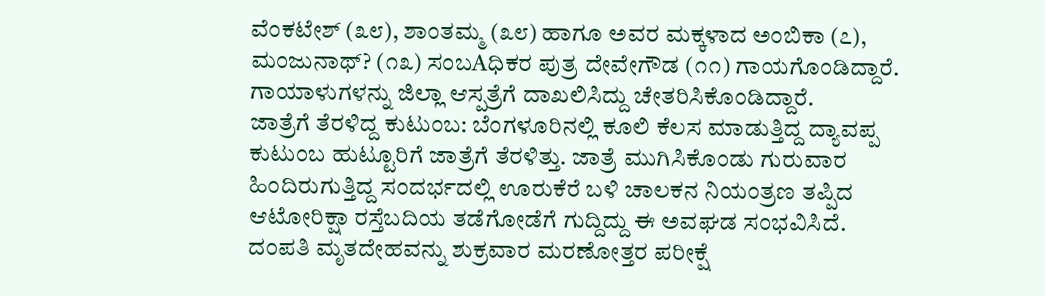ವೆಂಕಟೇಶ್ (೩೮), ಶಾಂತಮ್ಮ (೩೮) ಹಾಗೂ ಅವರ ಮಕ್ಕಳಾದ ಅಂಬಿಕಾ (೭), ಮಂಜುನಾಥ್? (೧೩) ಸಂಬAಧಿಕರ ಪುತ್ರ ದೇವೇಗೌಡ (೧೧) ಗಾಯಗೊಂಡಿದ್ದಾರೆ. ಗಾಯಾಳುಗಳನ್ನು ಜಿಲ್ಲಾ ಆಸ್ಪತ್ರೆಗೆ ದಾಖಲಿಸಿದ್ದು ಚೇತರಿಸಿಕೊಂಡಿದ್ದಾರೆ.
ಜಾತ್ರೆಗೆ ತೆರಳಿದ್ದ ಕುಟುಂಬ: ಬೆಂಗಳೂರಿನಲ್ಲಿ ಕೂಲಿ ಕೆಲಸ ಮಾಡುತ್ತಿದ್ದ ದ್ಯಾವಪ್ಪ ಕುಟುಂಬ ಹುಟ್ಟೂರಿಗೆ ಜಾತ್ರೆಗೆ ತೆರಳಿತ್ತು. ಜಾತ್ರೆ ಮುಗಿಸಿಕೊಂಡು ಗುರುವಾರ ಹಿಂದಿರುಗುತ್ತಿದ್ದ ಸಂದರ್ಭದಲ್ಲಿ ಊರುಕೆರೆ ಬಳಿ ಚಾಲಕನ ನಿಯಂತ್ರಣ ತಪ್ಪಿದ ಆಟೋರಿಕ್ಷಾ ರಸ್ತೆಬದಿಯ ತಡೆಗೋಡೆಗೆ ಗುದ್ದಿದ್ದು ಈ ಅವಘಡ ಸಂಭವಿಸಿದೆ.
ದಂಪತಿ ಮೃತದೇಹವನ್ನು ಶುಕ್ರವಾರ ಮರಣೋತ್ತರ ಪರೀಕ್ಷೆ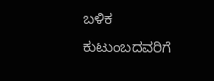ಬಳಿಕ ಕುಟುಂಬದವರಿಗೆ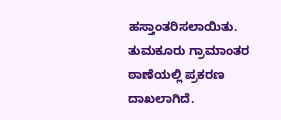ಹಸ್ತಾಂತರಿಸಲಾಯಿತು. ತುಮಕೂರು ಗ್ರಾಮಾಂತರ ಠಾಣೆಯಲ್ಲಿ ಪ್ರಕರಣ ದಾಖಲಾಗಿದೆ.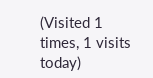(Visited 1 times, 1 visits today)